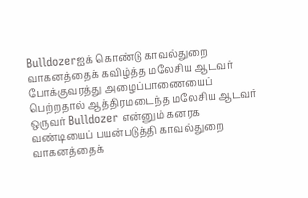Bulldozerஐக் கொண்டு காவல்துறை வாகனத்தைக் கவிழ்த்த மலேசிய ஆடவர்
போக்குவரத்து அழைப்பாணையைப் பெற்றதால் ஆத்திரமடைந்த மலேசிய ஆடவர் ஒருவர் Bulldozer என்னும் கனரக வண்டியைப் பயன்படுத்தி காவல்துறை வாகனத்தைக்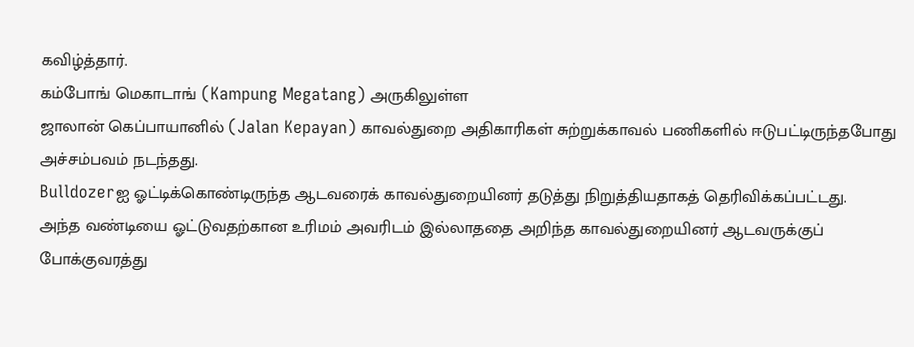கவிழ்த்தார்.
கம்போங் மெகாடாங் (Kampung Megatang) அருகிலுள்ள
ஜாலான் கெப்பாயானில் (Jalan Kepayan) காவல்துறை அதிகாரிகள் சுற்றுக்காவல் பணிகளில் ஈடுபட்டிருந்தபோது அச்சம்பவம் நடந்தது.
Bulldozerஐ ஓட்டிக்கொண்டிருந்த ஆடவரைக் காவல்துறையினர் தடுத்து நிறுத்தியதாகத் தெரிவிக்கப்பட்டது.
அந்த வண்டியை ஓட்டுவதற்கான உரிமம் அவரிடம் இல்லாததை அறிந்த காவல்துறையினர் ஆடவருக்குப் போக்குவரத்து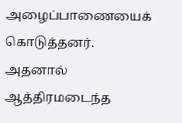அழைப்பாணையைக் கொடுத்தனர்.
அதனால் ஆத்திரமடைந்த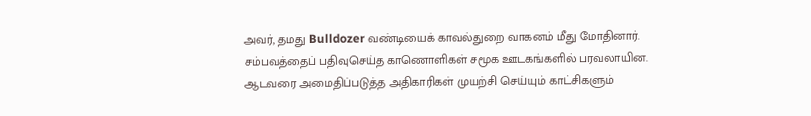அவர், தமது Bulldozer வண்டியைக் காவல்துறை வாகனம் மீது மோதினார்.
சம்பவத்தைப் பதிவுசெய்த காணொளிகள் சமூக ஊடகங்களில் பரவலாயின.
ஆடவரை அமைதிப்படுத்த அதிகாரிகள் முயற்சி செய்யும் காட்சிகளும்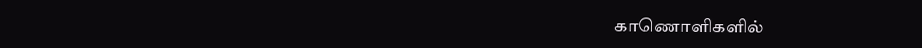காணொளிகளில்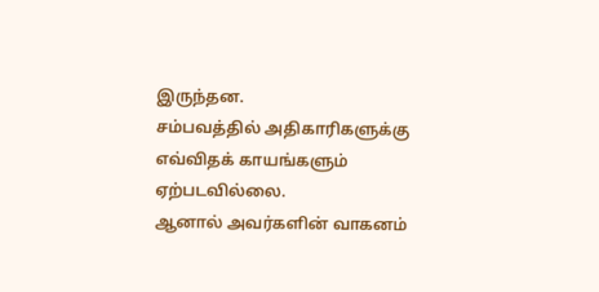இருந்தன.
சம்பவத்தில் அதிகாரிகளுக்கு எவ்விதக் காயங்களும் ஏற்படவில்லை.
ஆனால் அவர்களின் வாகனம்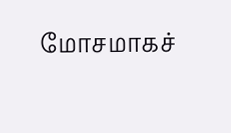மோசமாகச்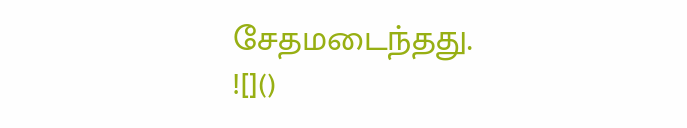சேதமடைந்தது.
![]()